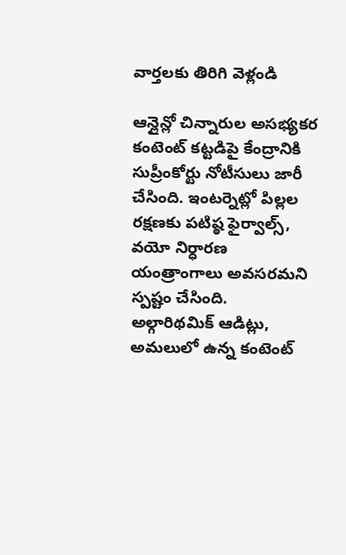వార్తలకు తిరిగి వెళ్లండి

ఆన్లైన్లో చిన్నారుల అసభ్యకర కంటెంట్ కట్టడిపై కేంద్రానికి సుప్రీంకోర్టు నోటీసులు జారీ చేసింది. ఇంటర్నెట్లో పిల్లల రక్షణకు పటిష్ఠ ఫైర్వాల్స్, వయో నిర్ధారణ యంత్రాంగాలు అవసరమని స్పష్టం చేసింది.
అల్గారిథమిక్ ఆడిట్లు, అమలులో ఉన్న కంటెంట్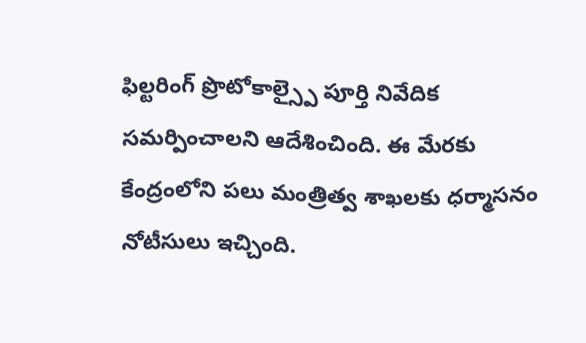ఫిల్టరింగ్ ప్రొటోకాల్స్పై పూర్తి నివేదిక సమర్పించాలని ఆదేశించింది. ఈ మేరకు కేంద్రంలోని పలు మంత్రిత్వ శాఖలకు ధర్మాసనం నోటీసులు ఇచ్చింది.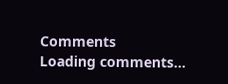Comments
Loading comments...